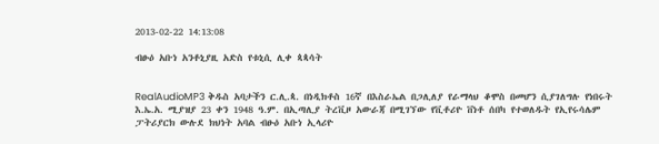2013-02-22 14:13:08

ብፁዕ አቡነ አንቶኒያዚ አድስ የቱኒሲ ሊቀ ጳጳሳት


RealAudioMP3 ቅዱስ አባታችን ር.ሊ.ጳ. በነዲክቶስ 16ኛ በእስራኤል በጋሊለያ የራማላህ ቆሞስ በመሆን ሲያገለግሉ የነበሩት እ.ኤ.አ. ሚያዝያ 23 ቀን 1948 ዓ.ም. በኢጣሊያ ትረቪዞ አውራጃ በሚገኘው የቪቶሪዮ ቨነቶ ሰበካ የተወለዱት የኢየሩሳሌም ፓትሪያርክ ውሉደ ክህነት አባል ብፁዕ አቡነ ኢላሪዮ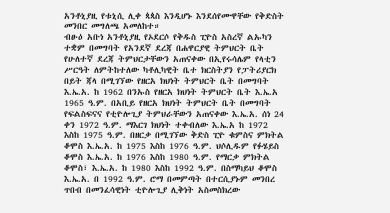አንቶኒያዚ የቱኒሲ ሊቀ ጳጳስ እንዲሆኑ እንደሰየሙዋቸው የቅድስት መንበር መግለጫ አመለከተ።
ብፁዕ አቡነ አንቶኒያዚ የኦደርሶ የቅዱስ ፒዮስ አስረኛ ልኡካን ተቋም በመግባት የአንደኛ ደረጃ በሐዋርያዊ ትምህርት ቤት የሁለተኛ ደረጃ ትምህርታቸውን አጠናቀው በኢየሩሳሌም የላቲን ሥርዓት ለምትከተለው ካቶሊካዊት ቤተ ክርስትያን የፓትሪያርክ በይት ጃላ በሚገኘው የዘርአ ክህነት ትምህርት ቤት በመግባት እ.ኤ.አ. ከ 1962 በንኡስ የዘርአ ክህነት ትምህርት ቤት እ.ኤ.አ 1965 ዓ.ም. በአቢይ የዘርአ ክህነት ትምህርት ቤት በመግባት የፍልስፍናና የቲዮሎጊያ ትምህራቸውን አጠናቀው እ.ኤ.አ. ሰነ 24 ቀን 1972 ዓ.ም. ማእርገ ክህነት ተቀብለው እ.ኤ.አ ከ 1972 እስከ 1975 ዓ.ም. በዘርቃ በሚገኘው ቅድስ ፒዮ ቁምስና ምክትል ቆሞስ እ.ኤ.አ. ከ 1975 እስከ 1976 ዓ.ም. ህሶሊዱም የፉሄይስ ቆሞስ እ.ኤ.አ. ከ 1976 እስከ 1980 ዓ.ም. የማርቃ ምክትል ቆሞስ፣ እ.ኤ.አ. ከ 1980 እስከ 1992 ዓ.ም. በስማካይህ ቆሞስ እ.ኤ.አ. በ 1992 ዓ.ም. ሮማ በመምጣት በተርሲያኑም መንበረ ጥበብ በመንፈሳዊነት ቲዮሎጊያ ሊቅነት አስመስክረው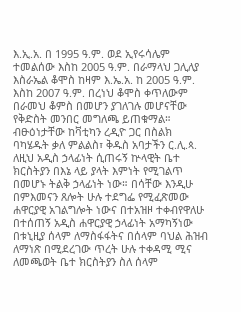እ.ኢ.አ. በ 1995 ዓ.ም. ወደ ኢየሩሳሌም ተመልሰው እስከ 2005 ዓ.ም. በራማላህ ጋሊለያ እስራኤል ቆሞስ ከዛም እ.ኤ.አ. ከ 2005 ዓ.ም. እስከ 2007 ዓ.ም. በረነህ ቆሞስ ቀጥለውም በራመህ ቆምስ በመሆን ያገለገሉ መሆናቸው የቅድስት መንበር መግለጫ ይጠቁማል።
ብፁዕነታቸው ከቫቲካን ረዲዮ ጋር በስልክ ባካሄዱት ቃለ ምልልስ፣ ቅዱስ አባታችን ር.ሊ.ጳ. ለዚህ አዲስ ኃላፊነት ሲጠሩኝ ኵላዊት ቤተ ክርስትያን በእኔ ላይ ያላት እምነት የሚገልጥ በመሆኑ ትልቅ ኃላፊነት ነው። በሳቸው እንዲሁ በምእመናን ጸሎት ሁሉ ተደግፌ የሚፈጽመው ሐዋርያዊ አገልግሎት ነውና በተአዝዞ ተቀብየዋለሁ በተሰጠኝ አዲስ ሐዋርያዊ ኃላፊነት አማካኝነው በቱኒዚያ ሰላም ለማስፋፋትና በሰላም ባህል ሕዝብ ለማነጽ በሚደረገው ጥረት ሁሉ ተቀዳሚ ሚና ለመጫወት ቤተ ክርስትያን ስለ ሰላም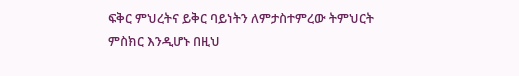ፍቅር ምህረትና ይቅር ባይነትን ለምታስተምረው ትምህርት ምስክር እንዲሆኑ በዚህ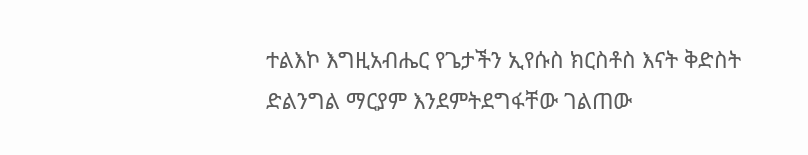ተልእኮ እግዚአብሔር የጌታችን ኢየሱስ ክርስቶስ እናት ቅድስት ድልንግል ማርያም እንደምትደግፋቸው ገልጠው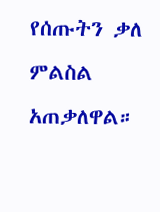የሰጡትን ቃለ ምልስል አጠቃለዋል።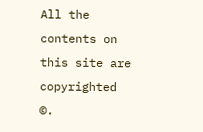All the contents on this site are copyrighted ©.